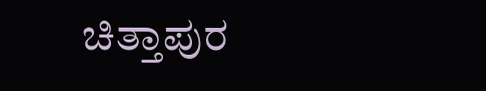ಚಿತ್ತಾಪುರ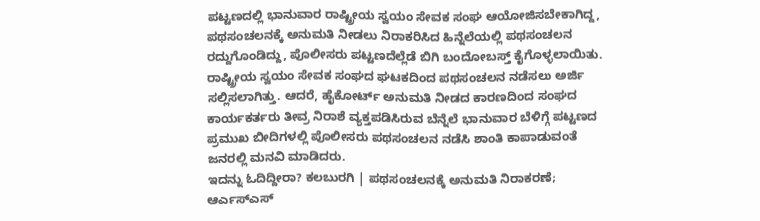ಪಟ್ಟಣದಲ್ಲಿ ಭಾನುವಾರ ರಾಷ್ಟ್ರೀಯ ಸ್ವಯಂ ಸೇವಕ ಸಂಘ ಆಯೋಜಿಸಬೇಕಾಗಿದ್ದ, ಪಥಸಂಚಲನಕ್ಕೆ ಅನುಮತಿ ನೀಡಲು ನಿರಾಕರಿಸಿದ ಹಿನ್ನೆಲೆಯಲ್ಲಿ ಪಥಸಂಚಲನ ರದ್ದುಗೊಂಡಿದ್ದು, ಪೊಲೀಸರು ಪಟ್ಟಣದೆಲ್ಲೆಡೆ ಬಿಗಿ ಬಂದೋಬಸ್ತ್ ಕೈಗೊಳ್ಳಲಾಯಿತು.
ರಾಷ್ಟ್ರೀಯ ಸ್ವಯಂ ಸೇವಕ ಸಂಘದ ಘಟಕದಿಂದ ಪಥಸಂಚಲನ ನಡೆಸಲು ಅರ್ಜಿ ಸಲ್ಲಿಸಲಾಗಿತ್ತು. ಆದರೆ, ಹೈಕೋರ್ಟ್ ಅನುಮತಿ ನೀಡದ ಕಾರಣದಿಂದ ಸಂಘದ ಕಾರ್ಯಕರ್ತರು ತೀವ್ರ ನಿರಾಶೆ ವ್ಯಕ್ತಪಡಿಸಿರುವ ಬೆನ್ನೆಲೆ ಭಾನುವಾರ ಬೆಳಿಗ್ಗೆ ಪಟ್ಟಣದ ಪ್ರಮುಖ ಬೀದಿಗಳಲ್ಲಿ ಪೊಲೀಸರು ಪಥಸಂಚಲನ ನಡೆಸಿ ಶಾಂತಿ ಕಾಪಾಡುವಂತೆ ಜನರಲ್ಲಿ ಮನವಿ ಮಾಡಿದರು.
ಇದನ್ನು ಓದಿದ್ದೀರಾ? ಕಲಬುರಗಿ | ಪಥಸಂಚಲನಕ್ಕೆ ಅನುಮತಿ ನಿರಾಕರಣೆ; ಆರ್ಎಸ್ಎಸ್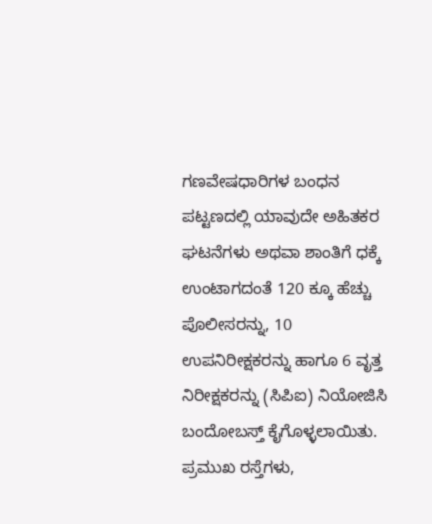ಗಣವೇಷಧಾರಿಗಳ ಬಂಧನ
ಪಟ್ಟಣದಲ್ಲಿ ಯಾವುದೇ ಅಹಿತಕರ ಘಟನೆಗಳು ಅಥವಾ ಶಾಂತಿಗೆ ಧಕ್ಕೆ ಉಂಟಾಗದಂತೆ 120 ಕ್ಕೂ ಹೆಚ್ಚು ಪೊಲೀಸರನ್ನು, 10 ಉಪನಿರೀಕ್ಷಕರನ್ನು ಹಾಗೂ 6 ವೃತ್ತ ನಿರೀಕ್ಷಕರನ್ನು (ಸಿಪಿಐ) ನಿಯೋಜಿಸಿ ಬಂದೋಬಸ್ತ್ ಕೈಗೊಳ್ಳಲಾಯಿತು. ಪ್ರಮುಖ ರಸ್ತೆಗಳು,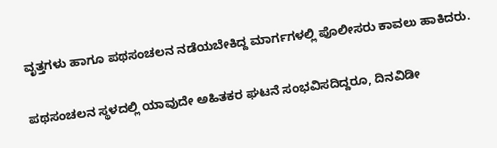ವೃತ್ತಗಳು ಹಾಗೂ ಪಥಸಂಚಲನ ನಡೆಯಬೇಕಿದ್ದ ಮಾರ್ಗಗಳಲ್ಲಿ ಪೊಲೀಸರು ಕಾವಲು ಹಾಕಿದರು.

ಪಥಸಂಚಲನ ಸ್ಥಳದಲ್ಲಿ ಯಾವುದೇ ಅಹಿತಕರ ಘಟನೆ ಸಂಭವಿಸದಿದ್ದರೂ, ದಿನವಿಡೀ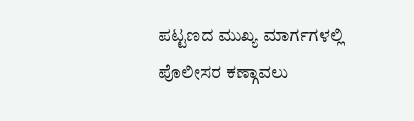ಪಟ್ಟಣದ ಮುಖ್ಯ ಮಾರ್ಗಗಳಲ್ಲಿ ಪೊಲೀಸರ ಕಣ್ಗಾವಲು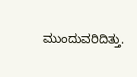ಮುಂದುವರಿದಿತ್ತು.